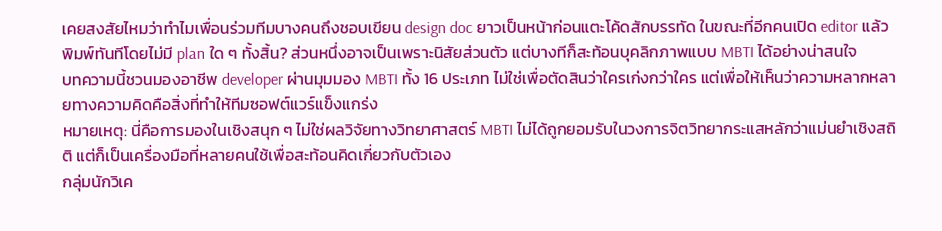เคยสงสัยไหมว่าทำไมเพื่อนร่วมทีมบางคนถึงชอบเขียน design doc ยาวเป็นหน้าก่อนแตะโค้ดสักบรรทัด ในขณะที่อีกคนเปิด editor แล้วพิมพ์ทันทีโดยไม่มี plan ใด ๆ ทั้งสิ้น? ส่วนหนึ่งอาจเป็นเพราะนิสัยส่วนตัว แต่บางทีก็สะท้อนบุคลิกภาพแบบ MBTI ได้อย่างน่าสนใจ
บทความนี้ชวนมองอาชีพ developer ผ่านมุมมอง MBTI ทั้ง 16 ประเภท ไม่ใช่เพื่อตัดสินว่าใครเก่งกว่าใคร แต่เพื่อให้เห็นว่าความหลากหลายทางความคิดคือสิ่งที่ทำให้ทีมซอฟต์แวร์แข็งแกร่ง
หมายเหตุ: นี่คือการมองในเชิงสนุก ๆ ไม่ใช่ผลวิจัยทางวิทยาศาสตร์ MBTI ไม่ได้ถูกยอมรับในวงการจิตวิทยากระแสหลักว่าแม่นยำเชิงสถิติ แต่ก็เป็นเครื่องมือที่หลายคนใช้เพื่อสะท้อนคิดเกี่ยวกับตัวเอง
กลุ่มนักวิเค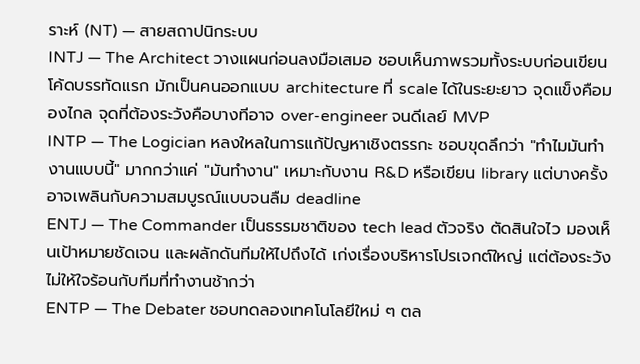ราะห์ (NT) — สายสถาปนิกระบบ
INTJ — The Architect วางแผนก่อนลงมือเสมอ ชอบเห็นภาพรวมทั้งระบบก่อนเขียนโค้ดบรรทัดแรก มักเป็นคนออกแบบ architecture ที่ scale ได้ในระยะยาว จุดแข็งคือมองไกล จุดที่ต้องระวังคือบางทีอาจ over-engineer จนดีเลย์ MVP
INTP — The Logician หลงใหลในการแก้ปัญหาเชิงตรรกะ ชอบขุดลึกว่า "ทำไมมันทำงานแบบนี้" มากกว่าแค่ "มันทำงาน" เหมาะกับงาน R&D หรือเขียน library แต่บางครั้งอาจเพลินกับความสมบูรณ์แบบจนลืม deadline
ENTJ — The Commander เป็นธรรมชาติของ tech lead ตัวจริง ตัดสินใจไว มองเห็นเป้าหมายชัดเจน และผลักดันทีมให้ไปถึงได้ เก่งเรื่องบริหารโปรเจกต์ใหญ่ แต่ต้องระวังไม่ให้ใจร้อนกับทีมที่ทำงานช้ากว่า
ENTP — The Debater ชอบทดลองเทคโนโลยีใหม่ ๆ ตล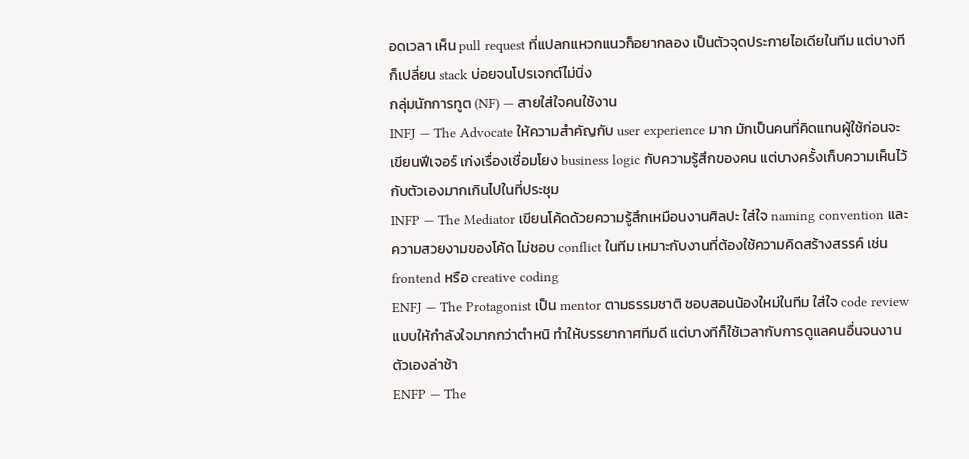อดเวลา เห็น pull request ที่แปลกแหวกแนวก็อยากลอง เป็นตัวจุดประกายไอเดียในทีม แต่บางทีก็เปลี่ยน stack บ่อยจนโปรเจกต์ไม่นิ่ง
กลุ่มนักการทูต (NF) — สายใส่ใจคนใช้งาน
INFJ — The Advocate ให้ความสำคัญกับ user experience มาก มักเป็นคนที่คิดแทนผู้ใช้ก่อนจะเขียนฟีเจอร์ เก่งเรื่องเชื่อมโยง business logic กับความรู้สึกของคน แต่บางครั้งเก็บความเห็นไว้กับตัวเองมากเกินไปในที่ประชุม
INFP — The Mediator เขียนโค้ดด้วยความรู้สึกเหมือนงานศิลปะ ใส่ใจ naming convention และความสวยงามของโค้ด ไม่ชอบ conflict ในทีม เหมาะกับงานที่ต้องใช้ความคิดสร้างสรรค์ เช่น frontend หรือ creative coding
ENFJ — The Protagonist เป็น mentor ตามธรรมชาติ ชอบสอนน้องใหม่ในทีม ใส่ใจ code review แบบให้กำลังใจมากกว่าตำหนิ ทำให้บรรยากาศทีมดี แต่บางทีก็ใช้เวลากับการดูแลคนอื่นจนงานตัวเองล่าช้า
ENFP — The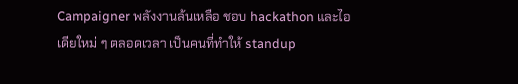Campaigner พลังงานล้นเหลือ ชอบ hackathon และไอเดียใหม่ ๆ ตลอดเวลา เป็นคนที่ทำให้ standup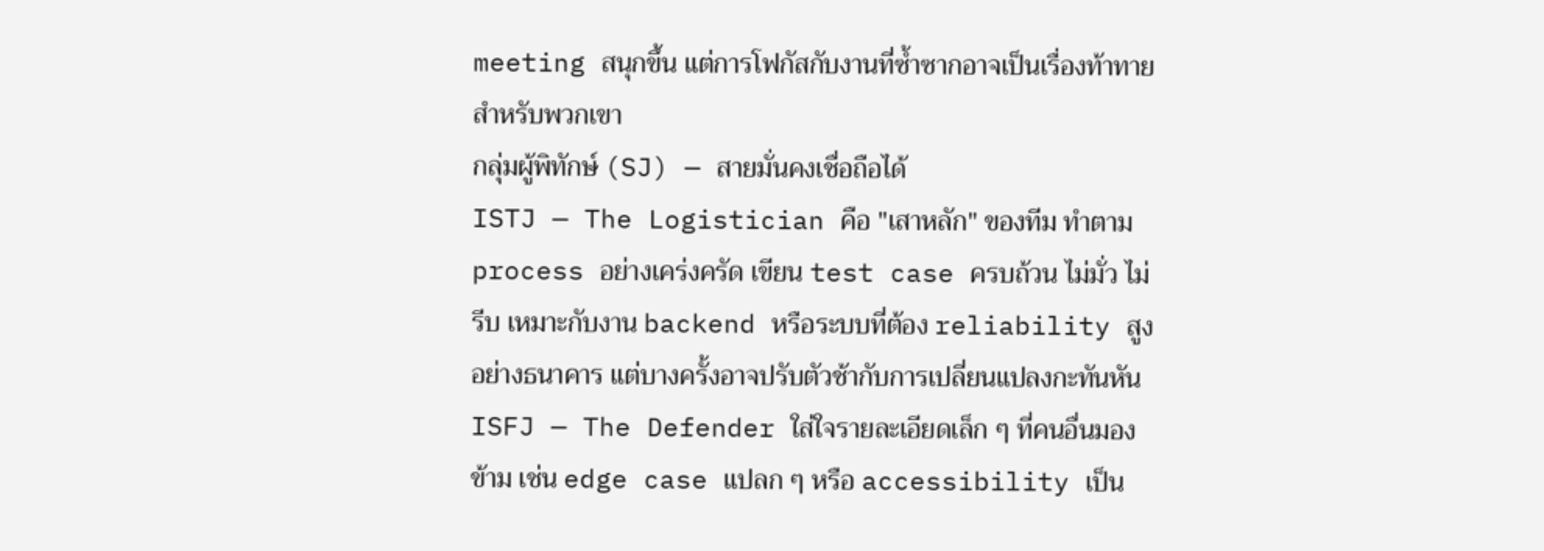meeting สนุกขึ้น แต่การโฟกัสกับงานที่ซ้ำซากอาจเป็นเรื่องท้าทายสำหรับพวกเขา
กลุ่มผู้พิทักษ์ (SJ) — สายมั่นคงเชื่อถือได้
ISTJ — The Logistician คือ "เสาหลัก" ของทีม ทำตาม process อย่างเคร่งครัด เขียน test case ครบถ้วน ไม่มั่ว ไม่รีบ เหมาะกับงาน backend หรือระบบที่ต้อง reliability สูงอย่างธนาคาร แต่บางครั้งอาจปรับตัวช้ากับการเปลี่ยนแปลงกะทันหัน
ISFJ — The Defender ใส่ใจรายละเอียดเล็ก ๆ ที่คนอื่นมองข้าม เช่น edge case แปลก ๆ หรือ accessibility เป็น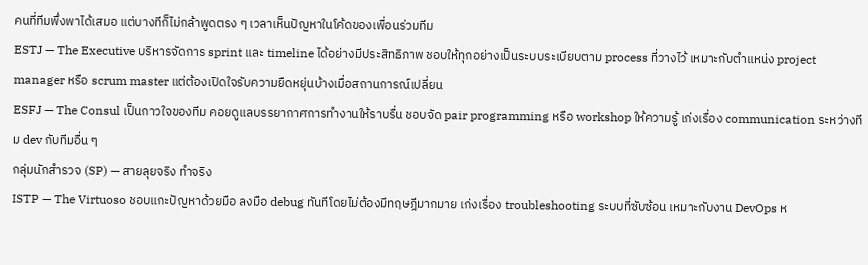คนที่ทีมพึ่งพาได้เสมอ แต่บางทีก็ไม่กล้าพูดตรง ๆ เวลาเห็นปัญหาในโค้ดของเพื่อนร่วมทีม
ESTJ — The Executive บริหารจัดการ sprint และ timeline ได้อย่างมีประสิทธิภาพ ชอบให้ทุกอย่างเป็นระบบระเบียบตาม process ที่วางไว้ เหมาะกับตำแหน่ง project manager หรือ scrum master แต่ต้องเปิดใจรับความยืดหยุ่นบ้างเมื่อสถานการณ์เปลี่ยน
ESFJ — The Consul เป็นกาวใจของทีม คอยดูแลบรรยากาศการทำงานให้ราบรื่น ชอบจัด pair programming หรือ workshop ให้ความรู้ เก่งเรื่อง communication ระหว่างทีม dev กับทีมอื่น ๆ
กลุ่มนักสำรวจ (SP) — สายลุยจริง ทำจริง
ISTP — The Virtuoso ชอบแกะปัญหาด้วยมือ ลงมือ debug ทันทีโดยไม่ต้องมีทฤษฎีมากมาย เก่งเรื่อง troubleshooting ระบบที่ซับซ้อน เหมาะกับงาน DevOps ห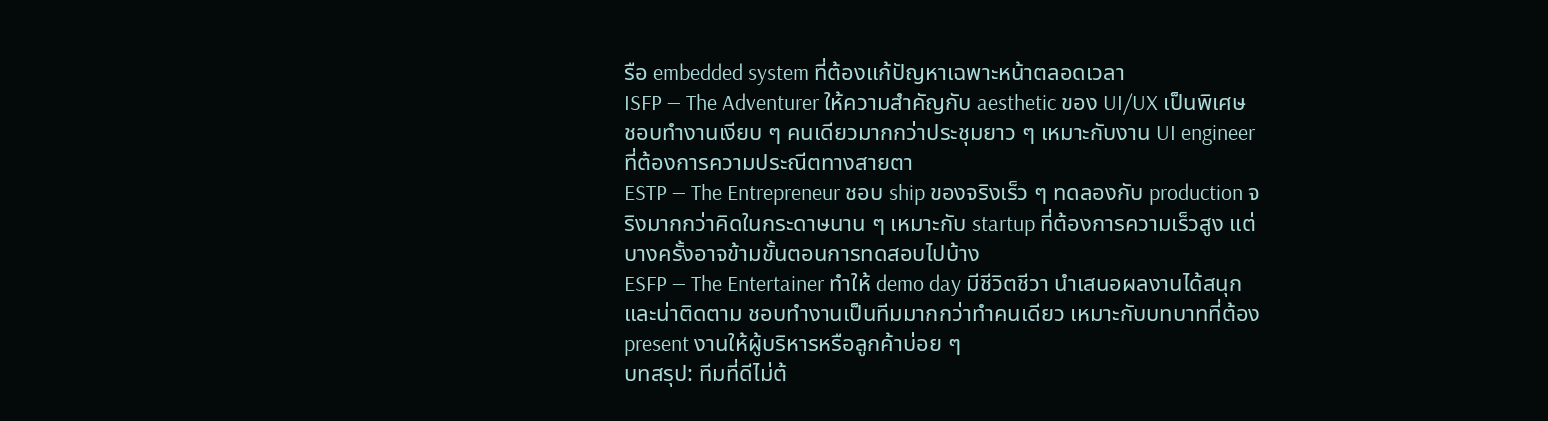รือ embedded system ที่ต้องแก้ปัญหาเฉพาะหน้าตลอดเวลา
ISFP — The Adventurer ให้ความสำคัญกับ aesthetic ของ UI/UX เป็นพิเศษ ชอบทำงานเงียบ ๆ คนเดียวมากกว่าประชุมยาว ๆ เหมาะกับงาน UI engineer ที่ต้องการความประณีตทางสายตา
ESTP — The Entrepreneur ชอบ ship ของจริงเร็ว ๆ ทดลองกับ production จริงมากกว่าคิดในกระดาษนาน ๆ เหมาะกับ startup ที่ต้องการความเร็วสูง แต่บางครั้งอาจข้ามขั้นตอนการทดสอบไปบ้าง
ESFP — The Entertainer ทำให้ demo day มีชีวิตชีวา นำเสนอผลงานได้สนุกและน่าติดตาม ชอบทำงานเป็นทีมมากกว่าทำคนเดียว เหมาะกับบทบาทที่ต้อง present งานให้ผู้บริหารหรือลูกค้าบ่อย ๆ
บทสรุป: ทีมที่ดีไม่ต้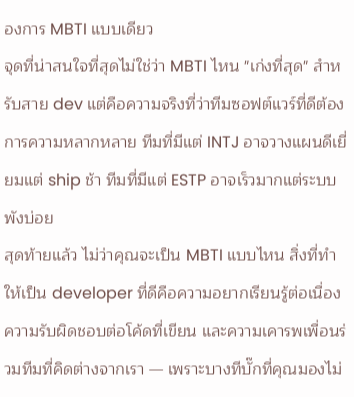องการ MBTI แบบเดียว
จุดที่น่าสนใจที่สุดไม่ใช่ว่า MBTI ไหน "เก่งที่สุด" สำหรับสาย dev แต่คือความจริงที่ว่าทีมซอฟต์แวร์ที่ดีต้องการความหลากหลาย ทีมที่มีแต่ INTJ อาจวางแผนดีเยี่ยมแต่ ship ช้า ทีมที่มีแต่ ESTP อาจเร็วมากแต่ระบบพังบ่อย
สุดท้ายแล้ว ไม่ว่าคุณจะเป็น MBTI แบบไหน สิ่งที่ทำให้เป็น developer ที่ดีคือความอยากเรียนรู้ต่อเนื่อง ความรับผิดชอบต่อโค้ดที่เขียน และความเคารพเพื่อนร่วมทีมที่คิดต่างจากเรา — เพราะบางทีบั๊กที่คุณมองไม่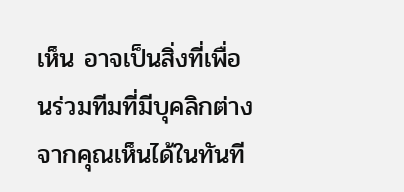เห็น อาจเป็นสิ่งที่เพื่อนร่วมทีมที่มีบุคลิกต่างจากคุณเห็นได้ในทันที